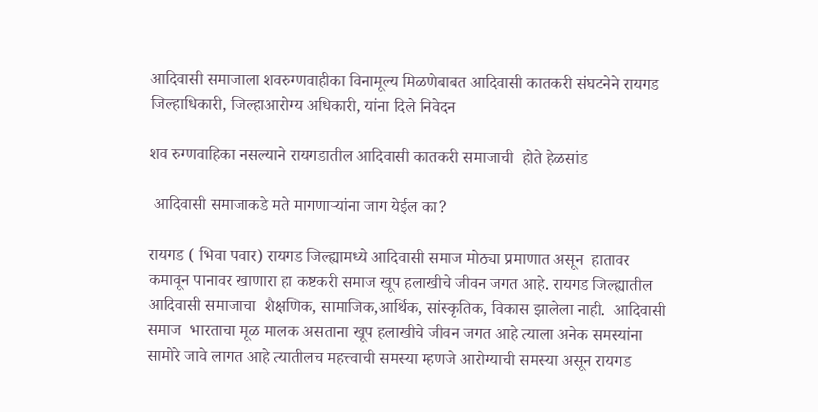आदिवासी समाजाला शवरुग्णवाहीका विनामूल्य मिळणेबाबत आदिवासी कातकरी संघटनेने रायगड जिल्हाधिकारी, जिल्हाआरोग्य अधिकारी, यांना दिले निवेदन

शव रुग्णवाहिका नसल्याने रायगडातील आदिवासी कातकरी समाजाची  होते हेळसांड

 आदिवासी समाजाकडे मते मागणार्‍यांना जाग येईल का?

रायगड ( भिवा पवार) रायगड जिल्ह्यामध्ये आदिवासी समाज मोठ्या प्रमाणात असून  हातावर कमावून पानावर खाणारा हा कष्टकरी समाज खूप हलाखीचे जीवन जगत आहे. रायगड जिल्ह्यातील आदिवासी समाजाचा  शैक्षणिक, सामाजिक,आर्थिक, सांस्कृतिक, विकास झालेला नाही.  आदिवासी समाज  भारताचा मूळ मालक असताना खूप हलाखीचे जीवन जगत आहे त्याला अनेक समस्यांना सामोरे जावे लागत आहे त्यातीलच महत्त्वाची समस्या म्हणजे आरोग्याची समस्या असून रायगड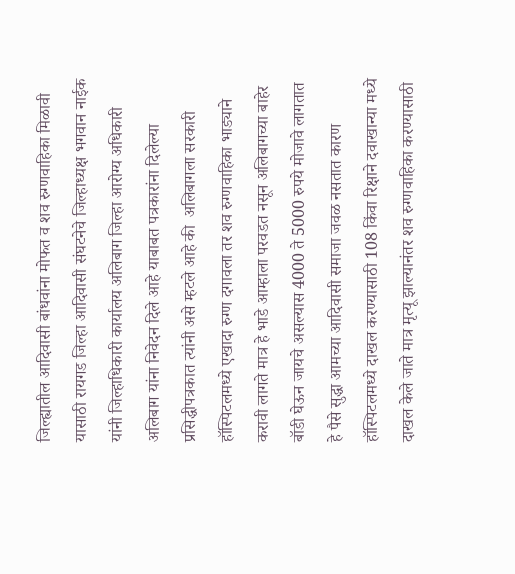जिल्ह्यातील आदिवासी बांधवांना मोफत व शव रुग्णवाहिका मिळावी यासाठी रायगड जिल्हा आदिवासी संघटनेचे जिल्हाध्यक्ष भगवान नाईक यांनी जिल्हाधिकारी कार्यालय अलिबाग जिल्हा आरोग्य अधिकारी अलिबाग यांना निवेदन दिले आहे याबाबत पत्रकारांना दिलेल्या प्रसिद्धीपत्रकात त्यांनी असे म्हटले आहे की  अलिबागला सरकारी हॉस्पिटलमध्ये एखादा रुग्ण दगावला तर शव रुग्णवाहिका भाड्याने करावी लागते मात्र हे भाडे आम्हाला परवडत नसून अलिबागच्या बाहेर बॉडी घेऊन जायचे असल्यास 4000 ते 5000 रुपये मोजावे लागतात हे पैसे सुद्धा आमच्या आदिवासी समाजा जवळ नसतात कारण हॉस्पिटलमध्ये दाखल करण्यासाठी 108 किंवा रिक्षाने दवाखान्या मध्ये दाखल केले जाते मात्र मृत्यू झाल्यानंतर शव रुग्णवाहिका करण्यासाठी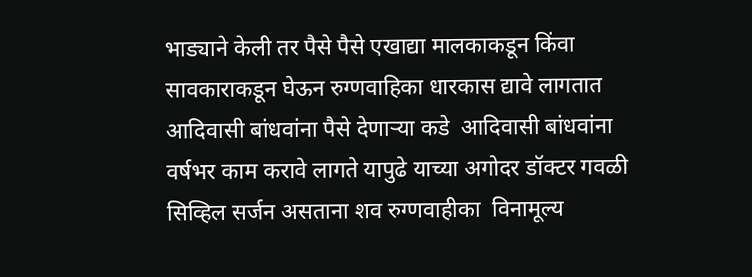भाड्याने केली तर पैसे पैसे एखाद्या मालकाकडून किंवा सावकाराकडून घेऊन रुग्णवाहिका धारकास द्यावे लागतात आदिवासी बांधवांना पैसे देणाऱ्या कडे  आदिवासी बांधवांना वर्षभर काम करावे लागते यापुढे याच्या अगोदर डॉक्टर गवळी सिव्हिल सर्जन असताना शव रुग्णवाहीका  विनामूल्य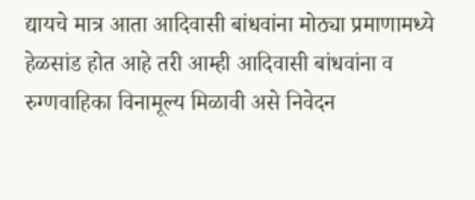द्यायचे मात्र आता आदिवासी बांधवांना मोठ्या प्रमाणामध्ये हेळसांड होत आहे तरी आम्ही आदिवासी बांधवांना व रुग्णवाहिका विनामूल्य मिळावी असे निवेदन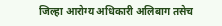जिल्हा आरोग्य अधिकारी अलिबाग तसेच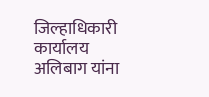जिल्हाधिकारी कार्यालय अलिबाग यांना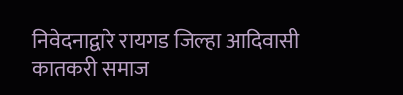निवेदनाद्वारे रायगड जिल्हा आदिवासी कातकरी समाज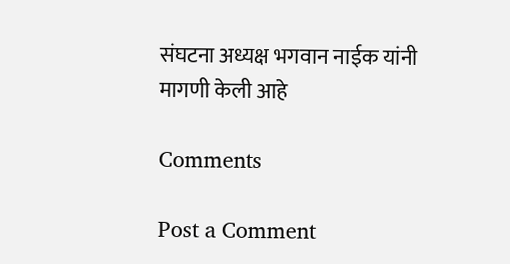संघटना अध्यक्ष भगवान नाईक यांनी मागणी केली आहे

Comments

Post a Comment